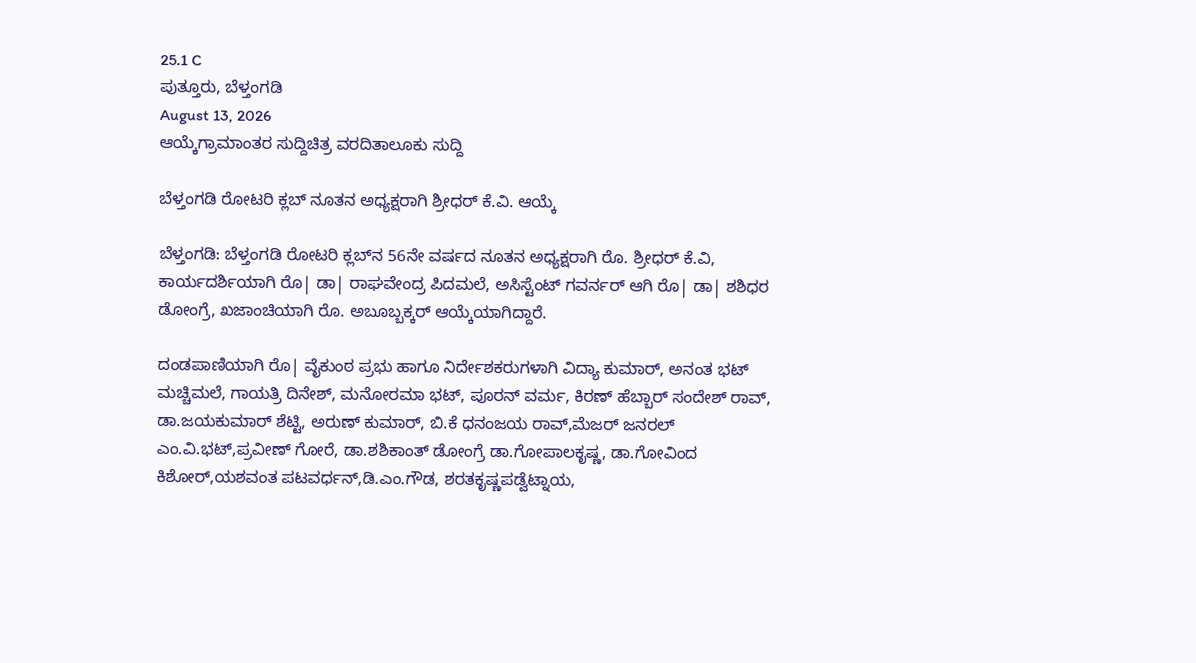25.1 C
ಪುತ್ತೂರು, ಬೆಳ್ತಂಗಡಿ
August 13, 2026
ಆಯ್ಕೆಗ್ರಾಮಾಂತರ ಸುದ್ದಿಚಿತ್ರ ವರದಿತಾಲೂಕು ಸುದ್ದಿ

ಬೆಳ್ತಂಗಡಿ ರೋಟರಿ ಕ್ಲಬ್‌ ನೂತನ ಅಧ್ಯಕ್ಷರಾಗಿ ಶ್ರೀಧರ್ ಕೆ.ವಿ. ಆಯ್ಕೆ

ಬೆಳ್ತಂಗಡಿ: ಬೆಳ್ತಂಗಡಿ ರೋಟರಿ ಕ್ಲಬ್‌ನ 56ನೇ ವರ್ಷದ ನೂತನ ಅಧ್ಯಕ್ಷರಾಗಿ ರೊ. ಶ್ರೀಧರ್ ಕೆ.ವಿ, ಕಾರ್ಯದರ್ಶಿಯಾಗಿ ರೊ| ಡಾ| ರಾಘವೇಂದ್ರ ಪಿದಮಲೆ, ಅಸಿಸ್ಟೆಂಟ್ ಗವರ್ನರ್ ಆಗಿ ರೊ| ಡಾ| ಶಶಿಧರ ಡೋಂಗ್ರೆ, ಖಜಾಂಚಿಯಾಗಿ ರೊ. ಅಬೂಬ್ಬಕ್ಕರ್ ಆಯ್ಕೆಯಾಗಿದ್ದಾರೆ.

ದಂಡಪಾಣಿಯಾಗಿ ರೊ| ವೈಕುಂಠ ಪ್ರಭು ಹಾಗೂ ನಿರ್ದೇಶಕರುಗಳಾಗಿ ವಿದ್ಯಾ ಕುಮಾರ್, ಅನಂತ ಭಟ್ ಮಚ್ಚಿಮಲೆ, ಗಾಯತ್ರಿ ದಿನೇಶ್, ಮನೋರಮಾ ಭಟ್, ಪೂರನ್ ವರ್ಮ, ಕಿರಣ್ ಹೆಬ್ಬಾರ್ ಸಂದೇಶ್ ರಾವ್, ಡಾ.ಜಯಕುಮಾರ್ ಶೆಟ್ಟಿ, ಅರುಣ್ ಕುಮಾರ್, ಬಿ.ಕೆ ಧನಂಜಯ ರಾವ್,ಮೆಜರ್ ಜನರಲ್ ಎಂ.ವಿ.ಭಟ್,ಪ್ರವೀಣ್ ಗೋರೆ, ಡಾ.ಶಶಿಕಾಂತ್ ಡೋಂಗ್ರೆ ಡಾ.ಗೋಪಾಲಕೃಷ್ಣ, ಡಾ.ಗೋವಿಂದ ಕಿಶೋರ್,ಯಶವಂತ ಪಟವರ್ಧನ್,ಡಿ.ಎಂ.ಗೌಡ, ಶರತಕೃಷ್ಣಪಡ್ವೆಟ್ನಾಯ,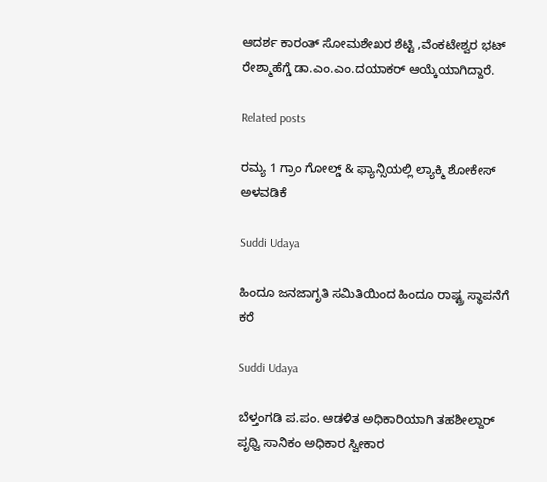ಆದರ್ಶ ಕಾರಂತ್ ಸೋಮಶೇಖರ ಶೆಟ್ಟಿ ,ವೆಂಕಟೇಶ್ವರ ಭಟ್ ರೇಶ್ಮಾಹೆಗ್ಡೆ ಡಾ.ಎಂ.ಎಂ.ದಯಾಕರ್ ಆಯ್ಕೆಯಾಗಿದ್ದಾರೆ.

Related posts

ರಮ್ಯ 1 ಗ್ರಾಂ ಗೋಲ್ಡ್ & ಫ್ಯಾನ್ಸಿಯಲ್ಲಿ ಲ್ಯಾಕ್ಮಿ ಶೋಕೇಸ್ ಅಳವಡಿಕೆ

Suddi Udaya

ಹಿಂದೂ ಜನಜಾಗೃತಿ ಸಮಿತಿಯಿಂದ ಹಿಂದೂ ರಾಷ್ಟ್ರ ಸ್ಥಾಪನೆಗೆ ಕರೆ

Suddi Udaya

ಬೆಳ್ತಂಗಡಿ ಪ.ಪಂ. ಆಡಳಿತ ಅಧಿಕಾರಿಯಾಗಿ ತಹಶೀಲ್ದಾರ್ ಪೃಥ್ವಿ ಸಾನಿಕಂ ಅಧಿಕಾರ ಸ್ವೀಕಾರ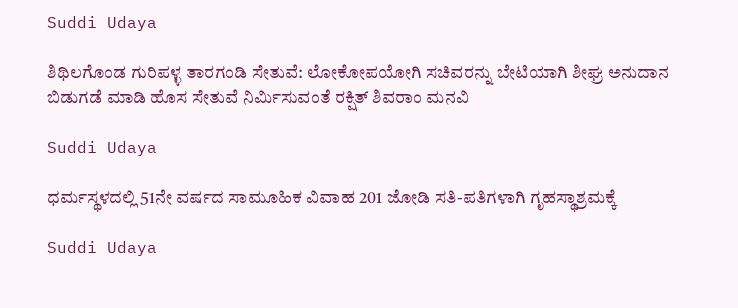Suddi Udaya

ಶಿಥಿಲಗೊಂಡ ಗುರಿಪಳ್ಳ ತಾರಗಂಡಿ ಸೇತುವೆ: ಲೋಕೋಪಯೋಗಿ ಸಚಿವರನ್ನು ಬೇಟಿಯಾಗಿ ಶೀಘ್ರ ಅನುದಾನ ಬಿಡುಗಡೆ ಮಾಡಿ ಹೊಸ ಸೇತುವೆ ನಿರ್ಮಿಸುವಂತೆ ರಕ್ಷಿತ್ ಶಿವರಾಂ ಮನವಿ

Suddi Udaya

ಧರ್ಮಸ್ಥಳದಲ್ಲಿ 51ನೇ ವರ್ಷದ ಸಾಮೂಹಿಕ ವಿವಾಹ 201 ಜೋಡಿ ಸತಿ-ಪತಿಗಳಾಗಿ ಗೃಹಸ್ಥಾಶ್ರಮಕ್ಕೆ

Suddi Udaya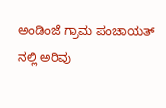ಅಂಡಿಂಜೆ ಗ್ರಾಮ ಪಂಚಾಯತ್ ನಲ್ಲಿ ಅರಿವು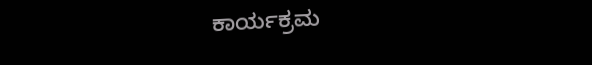ಕಾರ್ಯಕ್ರಮ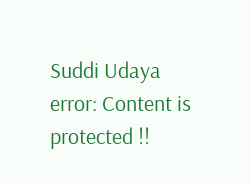Suddi Udaya
error: Content is protected !!